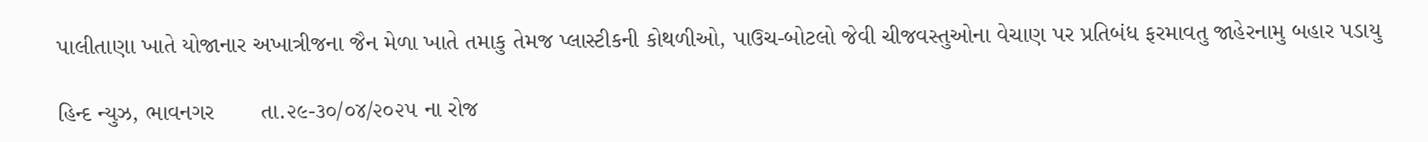પાલીતાણા ખાતે યોજાનાર અખાત્રીજના જૈન મેળા ખાતે તમાકુ તેમજ પ્લાસ્ટીકની કોથળીઓ, પાઉચ-બોટલો જેવી ચીજવસ્તુઓના વેચાણ પર પ્રતિબંધ ફરમાવતુ જાહેરનામુ બહાર પડાયુ

હિન્દ ન્યુઝ, ભાવનગર       તા.૨૯-૩૦/૦૪/૨૦૨૫ ના રોજ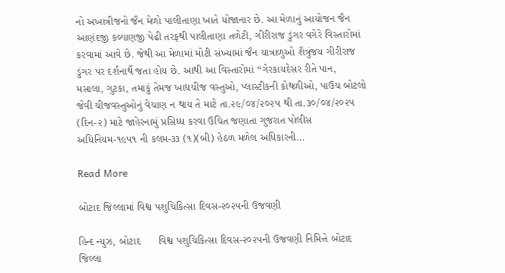નો અખાત્રીજનો જૈન મેળો પાલીતાણા ખાતે યોજાનાર છે. આ મેળાનું આયોજન જૈન આણંદજી કલ્યાણજી પેઢી તરફથી પાલીતાણા તળેટી, ગીરીરાજ ડુંગર વગેરે વિસ્તારોમાં કરવામાં આવે છે. જેથી આ મેળામાં મોટી સંખ્યામાં જૈન યાત્રાળુઓ શૈત્રુંજય ગીરીરાજ ડુંગર પર દર્શનાર્થે જતા હોય છે. આથી આ વિસ્તારોમાં “ગેરકાયદેસર રીતે પાન, મસાલા, ગુટકા, તમાકું તેમજ ખાદ્યચીજ વસ્તુઓ, પ્લાસ્ટીકની કોથળીઓ, પાઉચ બોટલો જેવી ચીજવસ્તુઓનું વેચાણ ન થાય તે માટે તા.૨૯/૦૪/૨૦૨૫ થી તા.૩૦/૦૪/૨૦૨૫ (દિન-૨) માટે જાહેરનામું પ્રસિધ્ધ કરવા ઉચિત જણાતા ગુજરાત પોલીસ અધિનિયમ-૧૯૫૧ ની કલમ-૩૩ (૧)(બી) હેઠળ મળેલ અધિકારની…

Read More

બોટાદ જિલ્લામાં વિશ્વ પશુચિકિત્સા દિવસ-૨૦૨૫ની ઉજવણી

હિન્દ ન્યુઝ, બોટાદ      વિશ્વ પશુચિકિત્સા દિવસ-૨૦૨૫ની ઉજવણી નિમિત્તે બોટાદ જિલ્લા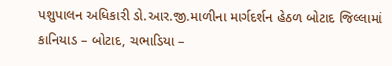પશુપાલન અધિકારી ડો.આર.જી.માળીના માર્ગદર્શન હેઠળ બોટાદ જિલ્લામાં કાનિયાડ – બોટાદ, ચભાડિયા –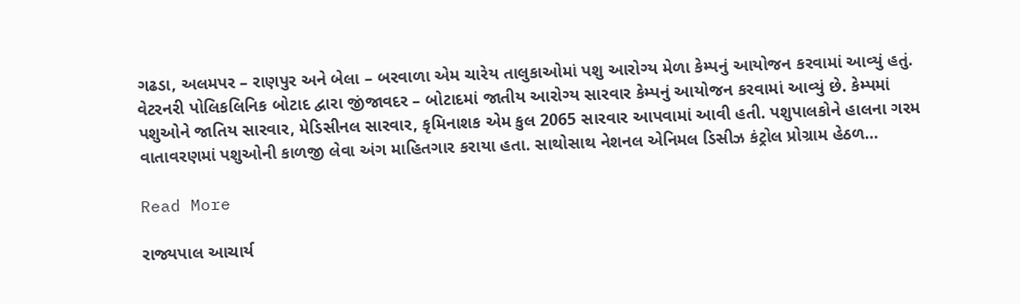ગઢડા, અલમપર – રાણપુર અને બેલા – બરવાળા એમ ચારેય તાલુકાઓમાં પશુ આરોગ્ય મેળા કેમ્પનું આયોજન કરવામાં આવ્યું હતું. વેટરનરી પોલિકલિનિક બોટાદ દ્વારા જીંજાવદર – બોટાદમાં જાતીય આરોગ્ય સારવાર કેમ્પનું આયોજન કરવામાં આવ્યું છે. કેમ્પમાં પશુઓને જાતિય સારવાર, મેડિસીનલ સારવાર, કૃમિનાશક એમ કુલ 2065 સારવાર આપવામાં આવી હતી. પશુપાલકોને હાલના ગરમ વાતાવરણમાં પશુઓની કાળજી લેવા અંગ માહિતગાર કરાયા હતા. સાથોસાથ નેશનલ એનિમલ ડિસીઝ કંટ્રોલ પ્રોગ્રામ હેઠળ…

Read More

રાજ્યપાલ આચાર્ય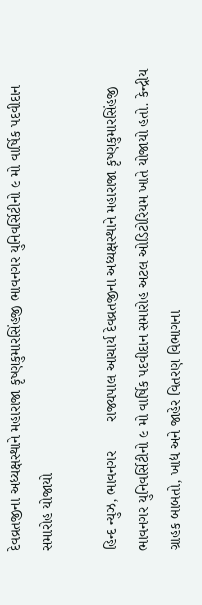દેવવ્રતજીના અધ્યક્ષસ્થાને મહારાજા કૃષ્ણકુમારસિંહજી ભાવનગર યુનિવર્સિટીનો ૯ મો વાર્ષિક પદવીદાન સમારોહ યોજાયો

હિન્દ ન્યુઝ, ભાવનગર       રાજ્યપાલ આચાર્ય દેવવ્રતજીના અધ્યક્ષસ્થાને મહારાજા કૃષ્ણકુમારસિંહજી ભાવનગર યુનિવર્સિટીનો ૯ મો વાર્ષિક પદવીદાન સમારોહ અટલ ઓડિટોરિયમ ખાતે યોજાયો હતો. કેન્દ્રીય ગ્રાહક બાબતો, ખાદ્ય અને જાહેર વિતરણ વિભાગના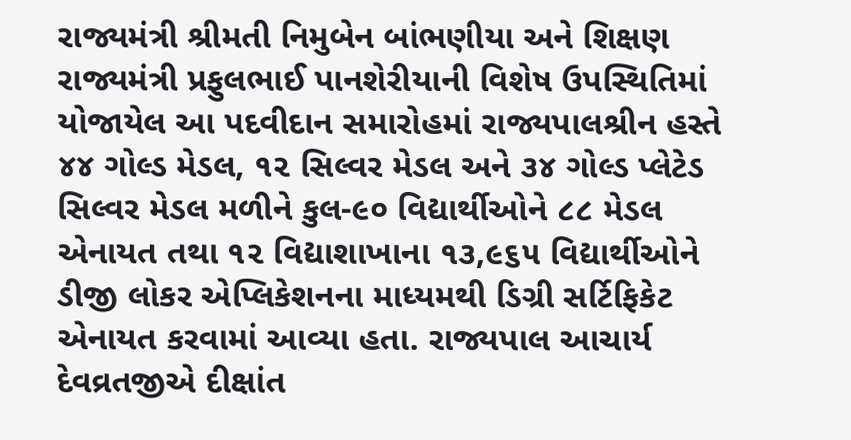રાજ્યમંત્રી શ્રીમતી નિમુબેન બાંભણીયા અને શિક્ષણ રાજ્યમંત્રી પ્રફુલભાઈ પાનશેરીયાની વિશેષ ઉપસ્થિતિમાં યોજાયેલ આ પદવીદાન સમારોહમાં રાજ્યપાલશ્રીન હસ્તે ૪૪ ગોલ્ડ મેડલ, ૧૨ સિલ્વર મેડલ અને ૩૪ ગોલ્ડ પ્લેટેડ સિલ્વર મેડલ મળીને કુલ-૯૦ વિદ્યાર્થીઓને ૮૮ મેડલ એનાયત તથા ૧૨ વિદ્યાશાખાના ૧૩,૯૬૫ વિદ્યાર્થીઓને ડીજી લોકર એપ્લિકેશનના માધ્યમથી ડિગ્રી સર્ટિફિકેટ એનાયત કરવામાં આવ્યા હતા. રાજ્યપાલ આચાર્ય દેવવ્રતજીએ દીક્ષાંત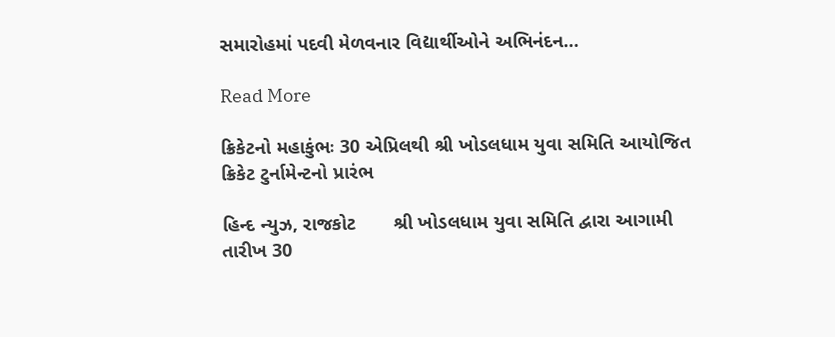સમારોહમાં પદવી મેળવનાર વિદ્યાર્થીઓને અભિનંદન…

Read More

ક્રિકેટનો મહાકુંભઃ 30 એપ્રિલથી શ્રી ખોડલધામ યુવા સમિતિ આયોજિત ક્રિકેટ ટુર્નામેન્ટનો પ્રારંભ

હિન્દ ન્યુઝ, રાજકોટ       શ્રી ખોડલધામ યુવા સમિતિ દ્વારા આગામી તારીખ 30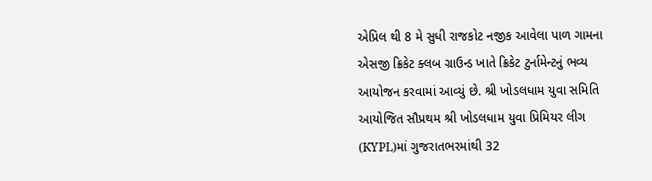એપ્રિલ થી 8 મે સુધી રાજકોટ નજીક આવેલા પાળ ગામના એસજી ક્રિકેટ ક્લબ ગ્રાઉન્ડ ખાતે ક્રિકેટ ટુર્નામેન્ટનું ભવ્ય આયોજન કરવામાં આવ્યું છે. શ્રી ખોડલધામ યુવા સમિતિ આયોજિત સૌપ્રથમ શ્રી ખોડલધામ યુવા પ્રિમિયર લીગ (KYPL)માં ગુજરાતભરમાંથી 32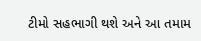ટીમો સહભાગી થશે અને આ તમામ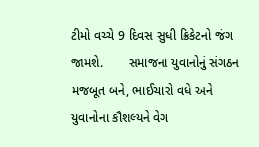ટીમો વચ્ચે 9 દિવસ સુધી ક્રિકેટનો જંગ જામશે.       સમાજના યુવાનોનું સંગઠન મજબૂત બને, ભાઈચારો વધે અને યુવાનોના કૌશલ્યને વેગ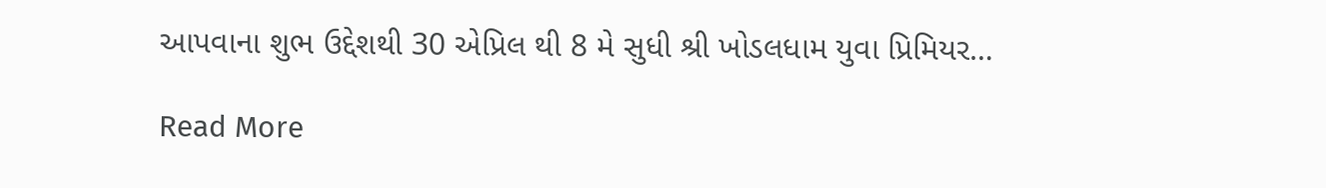આપવાના શુભ ઉદ્દેશથી 30 એપ્રિલ થી 8 મે સુધી શ્રી ખોડલધામ યુવા પ્રિમિયર…

Read More